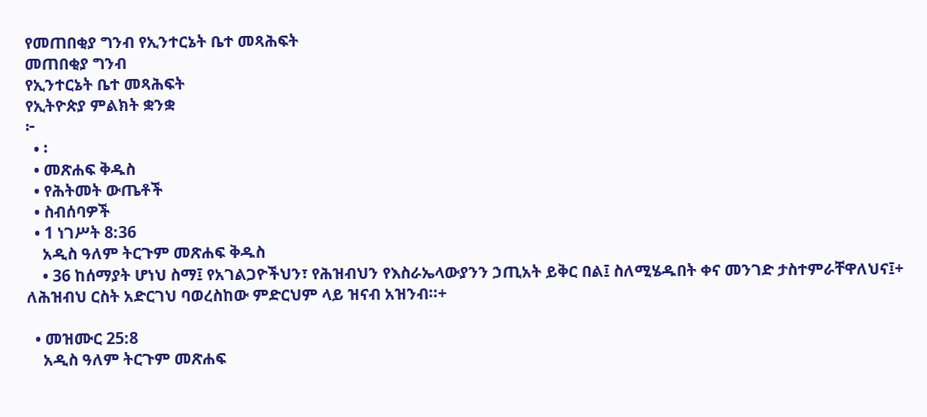የመጠበቂያ ግንብ የኢንተርኔት ቤተ መጻሕፍት
መጠበቂያ ግንብ
የኢንተርኔት ቤተ መጻሕፍት
የኢትዮጵያ ምልክት ቋንቋ
፦
  • ፡
  • መጽሐፍ ቅዱስ
  • የሕትመት ውጤቶች
  • ስብሰባዎች
  • 1 ነገሥት 8:36
    አዲስ ዓለም ትርጉም መጽሐፍ ቅዱስ
    • 36 ከሰማያት ሆነህ ስማ፤ የአገልጋዮችህን፣ የሕዝብህን የእስራኤላውያንን ኃጢአት ይቅር በል፤ ስለሚሄዱበት ቀና መንገድ ታስተምራቸዋለህና፤+ ለሕዝብህ ርስት አድርገህ ባወረስከው ምድርህም ላይ ዝናብ አዝንብ።+

  • መዝሙር 25:8
    አዲስ ዓለም ትርጉም መጽሐፍ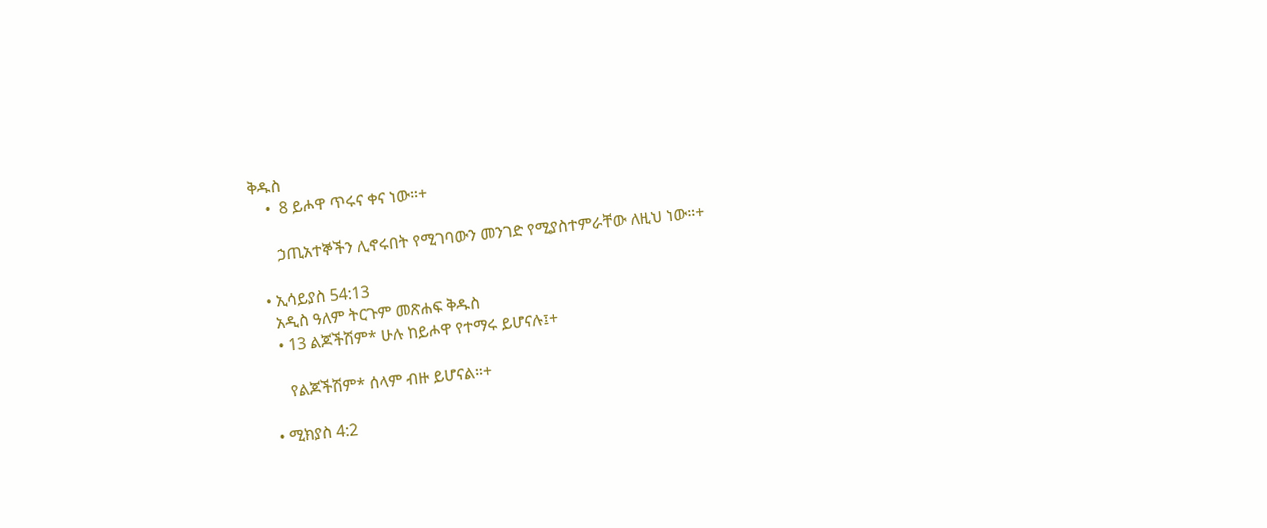ቅዱስ
    •  8 ይሖዋ ጥሩና ቀና ነው።+

      ኃጢአተኞችን ሊኖሩበት የሚገባውን መንገድ የሚያስተምራቸው ለዚህ ነው።+

  • ኢሳይያስ 54:13
    አዲስ ዓለም ትርጉም መጽሐፍ ቅዱስ
    • 13 ልጆችሽም* ሁሉ ከይሖዋ የተማሩ ይሆናሉ፤+

      የልጆችሽም* ሰላም ብዙ ይሆናል።+

  • ሚክያስ 4:2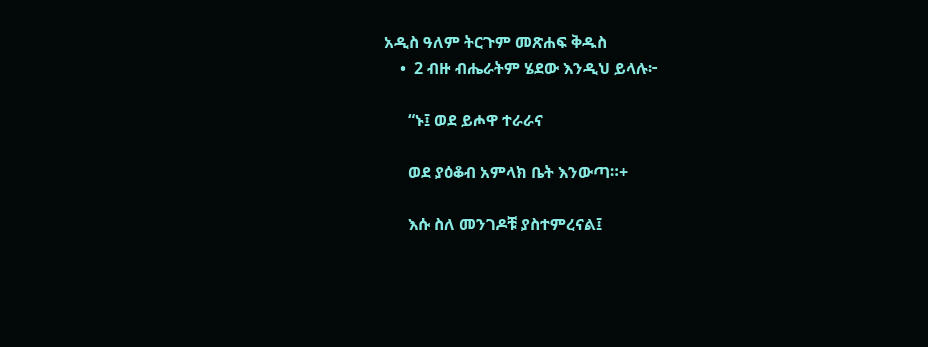አዲስ ዓለም ትርጉም መጽሐፍ ቅዱስ
    •  2 ብዙ ብሔራትም ሄደው እንዲህ ይላሉ፦

      “ኑ፤ ወደ ይሖዋ ተራራና

      ወደ ያዕቆብ አምላክ ቤት እንውጣ።+

      እሱ ስለ መንገዶቹ ያስተምረናል፤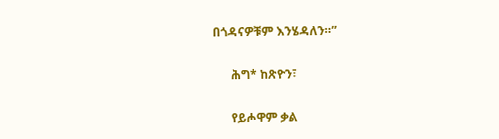በጎዳናዎቹም እንሄዳለን።”

      ሕግ* ከጽዮን፣

      የይሖዋም ቃል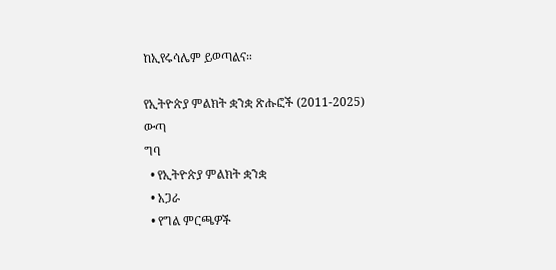ከኢየሩሳሌም ይወጣልና።

የኢትዮጵያ ምልክት ቋንቋ ጽሑፎች (2011-2025)
ውጣ
ግባ
  • የኢትዮጵያ ምልክት ቋንቋ
  • አጋራ
  • የግል ምርጫዎች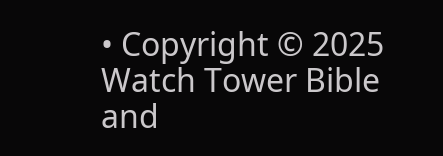• Copyright © 2025 Watch Tower Bible and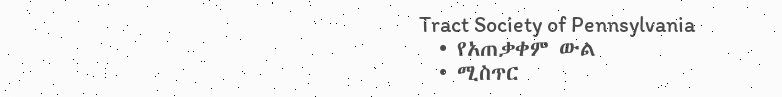Tract Society of Pennsylvania
  • የአጠቃቀም ውል
  • ሚስጥር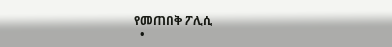የመጠበቅ ፖሊሲ
  •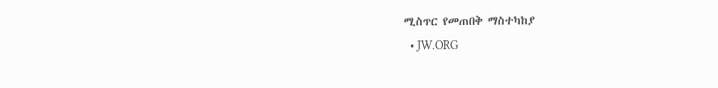ሚስጥር የመጠበቅ ማስተካከያ
  • JW.ORG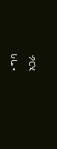• ግባ
አጋራ